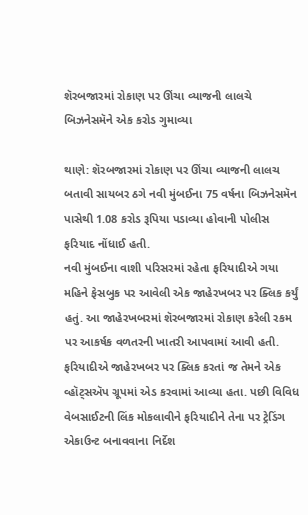શૅરબજારમાં રોકાણ પર ઊંચા વ્યાજની લાલચે બિઝનેસમૅને એક કરોડ ગુમાવ્યા

થાણે: શૅરબજારમાં રોકાણ પર ઊંચા વ્યાજની લાલચ બતાવી સાયબર ઠગે નવી મુંબઈના 75 વર્ષના બિઝનેસમૅન પાસેથી 1.08 કરોડ રૂપિયા પડાવ્યા હોવાની પોલીસ ફરિયાદ નોંધાઈ હતી.
નવી મુંબઈના વાશી પરિસરમાં રહેતા ફરિયાદીએ ગયા મહિને ફેસબુક પર આવેલી એક જાહેરખબર પર ક્લિક કર્યું હતું. આ જાહેરખબરમાં શૅરબજારમાં રોકાણ કરેલી રકમ પર આકર્ષક વળતરની ખાતરી આપવામાં આવી હતી.
ફરિયાદીએ જાહેરખબર પર ક્લિક કરતાં જ તેમને એક વ્હૉટ્સઍપ ગ્રૂપમાં એડ કરવામાં આવ્યા હતા. પછી વિવિધ વેબસાઈટની લિંક મોકલાવીને ફરિયાદીને તેના પર ટ્રેડિંગ એકાઉન્ટ બનાવવાના નિર્દેશ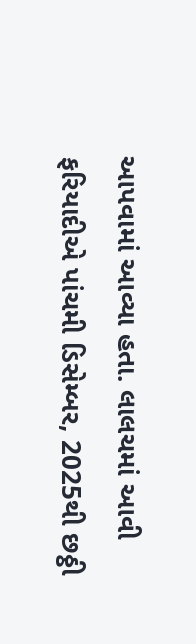આપવામાં આવ્યા હતા. લાલચમાં આવી ફરિયાદીએ પાંચમી ડિસેમ્બર, 2025થી છઠ્ઠી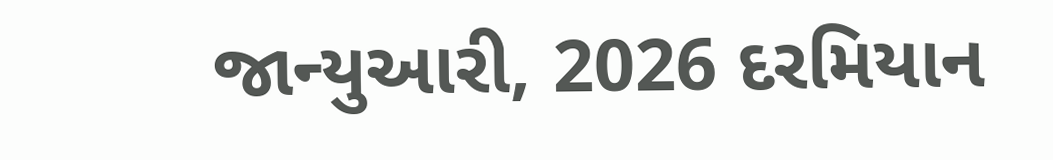જાન્યુઆરી, 2026 દરમિયાન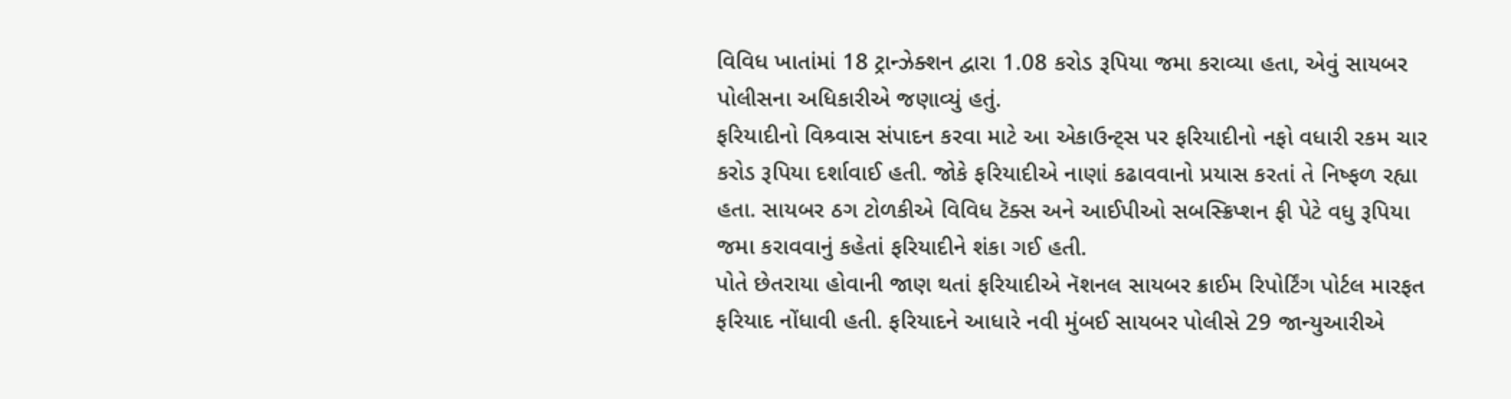વિવિધ ખાતાંમાં 18 ટ્રાન્ઝેક્શન દ્વારા 1.08 કરોડ રૂપિયા જમા કરાવ્યા હતા, એવું સાયબર પોલીસના અધિકારીએ જણાવ્યું હતું.
ફરિયાદીનો વિશ્ર્વાસ સંપાદન કરવા માટે આ એકાઉન્ટ્સ પર ફરિયાદીનો નફો વધારી રકમ ચાર કરોડ રૂપિયા દર્શાવાઈ હતી. જોકે ફરિયાદીએ નાણાં કઢાવવાનો પ્રયાસ કરતાં તે નિષ્ફળ રહ્યા હતા. સાયબર ઠગ ટોળકીએ વિવિધ ટૅક્સ અને આઈપીઓ સબસ્ક્રિપ્શન ફી પેટે વધુ રૂપિયા જમા કરાવવાનું કહેતાં ફરિયાદીને શંકા ગઈ હતી.
પોતે છેતરાયા હોવાની જાણ થતાં ફરિયાદીએ નૅશનલ સાયબર ક્રાઈમ રિપોર્ટિંગ પોર્ટલ મારફત ફરિયાદ નોંધાવી હતી. ફરિયાદને આધારે નવી મુંબઈ સાયબર પોલીસે 29 જાન્યુઆરીએ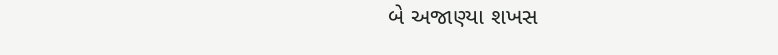બે અજાણ્યા શખસ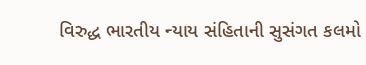વિરુદ્ધ ભારતીય ન્યાય સંહિતાની સુસંગત કલમો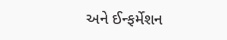અને ઈન્ફર્મેશન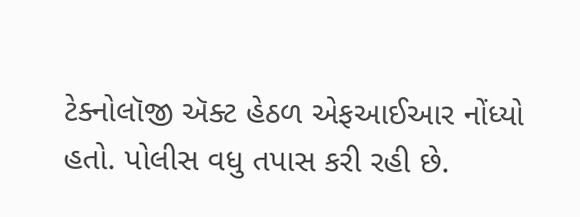ટેક્નોલૉજી ઍક્ટ હેઠળ એફઆઈઆર નોંધ્યો હતો. પોલીસ વધુ તપાસ કરી રહી છે.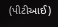(પીટીઆઈ)